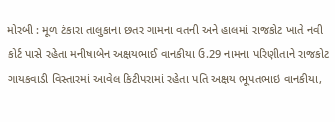મોરબી : મૂળ ટંકારા તાલુકાના છતર ગામના વતની અને હાલમાં રાજકોટ ખાતે નવી કોર્ટ પાસે રહેતા મનીષાબેન અક્ષયભાઈ વાનકીયા ઉ.29 નામના પરિણીતાને રાજકોટ ગાયકવાડી વિસ્તારમાં આવેલ કિટીપરામાં રહેતા પતિ અક્ષય ભૂપતભાઇ વાનકીયા,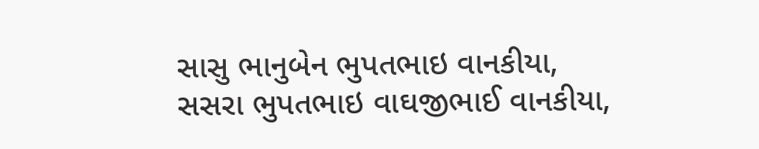સાસુ ભાનુબેન ભુપતભાઇ વાનકીયા, સસરા ભુપતભાઇ વાઘજીભાઈ વાનકીયા,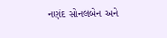નણંદ સોનલબેન અને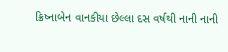ક્રિષ્નાબેન વાનકીયા છેલ્લા દસ વર્ષથી નાની નાની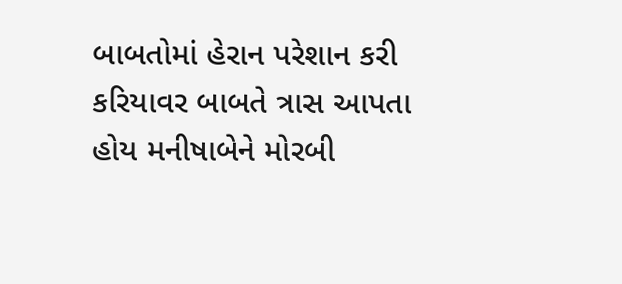બાબતોમાં હેરાન પરેશાન કરી કરિયાવર બાબતે ત્રાસ આપતા હોય મનીષાબેને મોરબી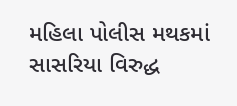મહિલા પોલીસ મથકમાં સાસરિયા વિરુદ્ધ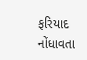ફરિયાદ નોંધાવતા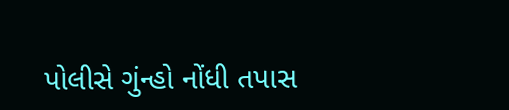પોલીસે ગુંન્હો નોંધી તપાસ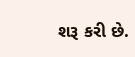શરૂ કરી છે.